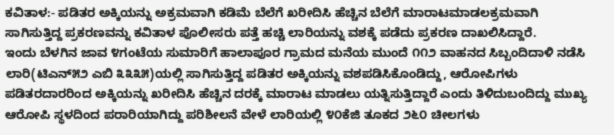ಕವಿತಾಳ:- ಪಡಿತರ ಅಕ್ಕಿಯನ್ನು ಅಕ್ರಮವಾಗಿ ಕಡಿಮೆ ಬೆಲೆಗೆ ಖರೀದಿಸಿ ಹೆಚ್ಚಿನ ಬೆಲೆಗೆ ಮಾರಾಟಮಾಡಲಕ್ರಮವಾಗಿ ಸಾಗಿಸುತ್ತಿದ್ದ ಪ್ರಕರಣವನ್ನು ಕವಿತಾಳ ಪೊಲೀಸರು ಪತ್ತೆ ಹಚ್ಚಿ ಲಾರಿಯನ್ನು ವಶಕ್ಕೆ ಪಡೆದು ಪ್ರಕರಣ ದಾಖಲಿಸಿದ್ದಾರೆ.
ಇಂದು ಬೆಳಗಿನ ಜಾವ ೪ಗಂಟೆಯ ಸುಮಾರಿಗೆ ಹಾಲಾಪೂರ ಗ್ರಾಮದ ಮನೆಯ ಮುಂದೆ ೧೧೨ ವಾಹನದ ಸಿಬ್ಬಂದಿದಾಳಿ ನಡೆಸಿ ಲಾರಿ(ಟಿಎನ್೫೨ ಎಬಿ ೩೩೩೫)ಯಲ್ಲಿ ಸಾಗಿಸುತ್ತಿದ್ದ ಪಡಿತರ ಅಕ್ಕಿಯನ್ನು ವಶಪಡಿಸಿಕೊಂಡಿದ್ದು, ಆರೋಪಿಗಳು ಪಡಿತರದಾರರಿಂದ ಅಕ್ಕಿಯನ್ನು ಖರೀದಿಸಿ ಹೆಚ್ಚಿನ ದರಕ್ಕೆ ಮಾರಾಟ ಮಾಡಲು ಯತ್ನಿಸುತ್ತಿದ್ದಾರೆ ಎಂದು ತಿಳಿದುಬಂದಿದ್ದು ಮುಖ್ಯ ಆರೋಪಿ ಸ್ಥಳದಿಂದ ಪರಾರಿಯಾಗಿದ್ದು ಪರಿಶೀಲನೆ ವೇಳೆ ಲಾರಿಯಲ್ಲಿ ೪೦ಕೆಜಿ ತೂಕದ ೨೬೦ ಚೀಲಗಳು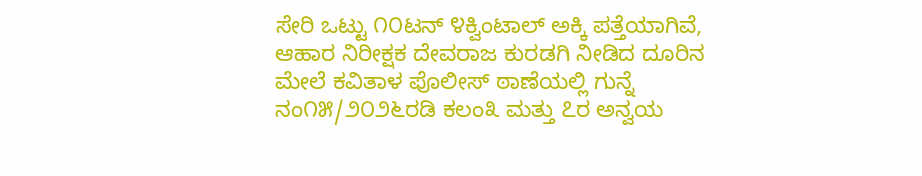ಸೇರಿ ಒಟ್ಟು ೧೦ಟನ್ ೪ಕ್ವಿಂಟಾಲ್ ಅಕ್ಕಿ ಪತ್ತೆಯಾಗಿವೆ, ಆಹಾರ ನಿರೀಕ್ಷಕ ದೇವರಾಜ ಕುರಡಗಿ ನೀಡಿದ ದೂರಿನ ಮೇಲೆ ಕವಿತಾಳ ಪೊಲೀಸ್ ಠಾಣೆಯಲ್ಲಿ ಗುನ್ನೆ ನಂ೧೫/೨೦೨೬ರಡಿ ಕಲಂ೩ ಮತ್ತು ೭ರ ಅನ್ವಯ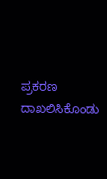ಪ್ರಕರಣ ದಾಖಲಿಸಿಕೊಂಡು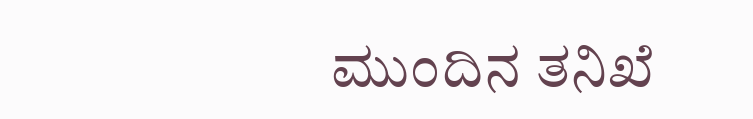ಮುಂದಿನ ತನಿಖೆ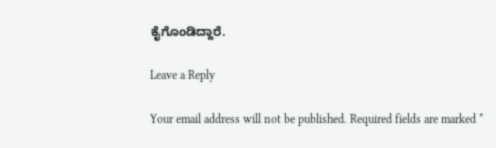ಕೈಗೊಂಡಿದ್ದಾರೆ.

Leave a Reply

Your email address will not be published. Required fields are marked *